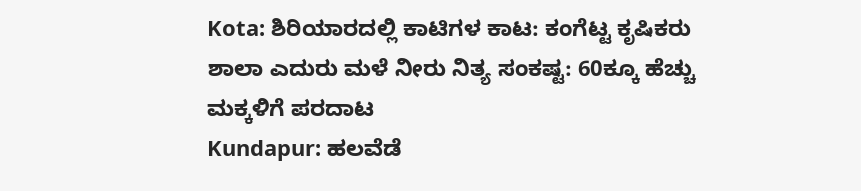Kota: ಶಿರಿಯಾರದಲ್ಲಿ ಕಾಟಿಗಳ ಕಾಟ: ಕಂಗೆಟ್ಟ ಕೃಷಿಕರು
ಶಾಲಾ ಎದುರು ಮಳೆ ನೀರು ನಿತ್ಯ ಸಂಕಷ್ಟ: 60ಕ್ಕೂ ಹೆಚ್ಚು ಮಕ್ಕಳಿಗೆ ಪರದಾಟ
Kundapur: ಹಲವೆಡೆ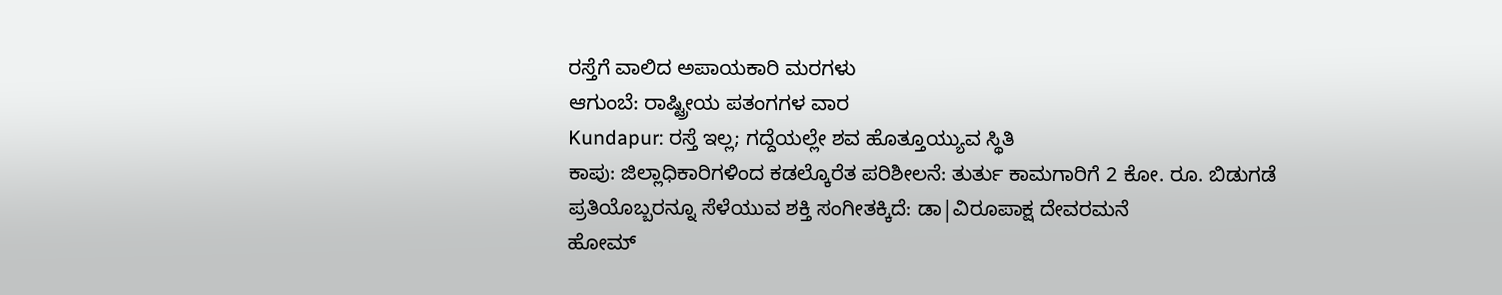ರಸ್ತೆಗೆ ವಾಲಿದ ಅಪಾಯಕಾರಿ ಮರಗಳು
ಆಗುಂಬೆ: ರಾಷ್ಟ್ರೀಯ ಪತಂಗಗಳ ವಾರ
Kundapur: ರಸ್ತೆ ಇಲ್ಲ; ಗದ್ದೆಯಲ್ಲೇ ಶವ ಹೊತ್ತೂಯ್ಯುವ ಸ್ಥಿತಿ
ಕಾಪು: ಜಿಲ್ಲಾಧಿಕಾರಿಗಳಿಂದ ಕಡಲ್ಕೊರೆತ ಪರಿಶೀಲನೆ: ತುರ್ತು ಕಾಮಗಾರಿಗೆ 2 ಕೋ. ರೂ. ಬಿಡುಗಡೆ
ಪ್ರತಿಯೊಬ್ಬರನ್ನೂ ಸೆಳೆಯುವ ಶಕ್ತಿ ಸಂಗೀತಕ್ಕಿದೆ: ಡಾ|ವಿರೂಪಾಕ್ಷ ದೇವರಮನೆ
ಹೋಮ್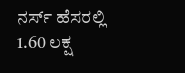ನರ್ಸ್ ಹೆಸರಲ್ಲಿ 1.60 ಲಕ್ಷ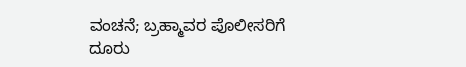ವಂಚನೆ; ಬ್ರಹ್ಮಾವರ ಪೊಲೀಸರಿಗೆ ದೂರು